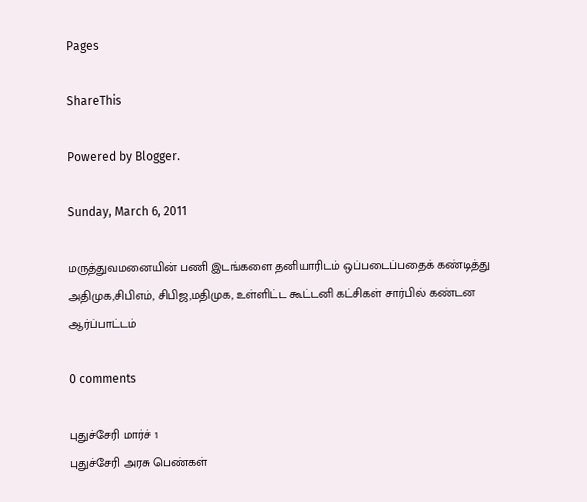Pages

ShareThis

Powered by Blogger.

Sunday, March 6, 2011

மருத்துவமனையின் பணி இடங்களை தனியாரிடம் ஒப்படைப்பதைக் கண்டித்து அதிமுக,சிபிஎம், சிபிஜ,மதிமுக, உள்ளிட்ட கூட்டனி கட்சிகள் சார்பில் கண்டன ஆர்ப்பாட்டம்

0 comments

புதுச்சேரி மார்ச் 1
புதுச்சேரி அரசு பெண்கள்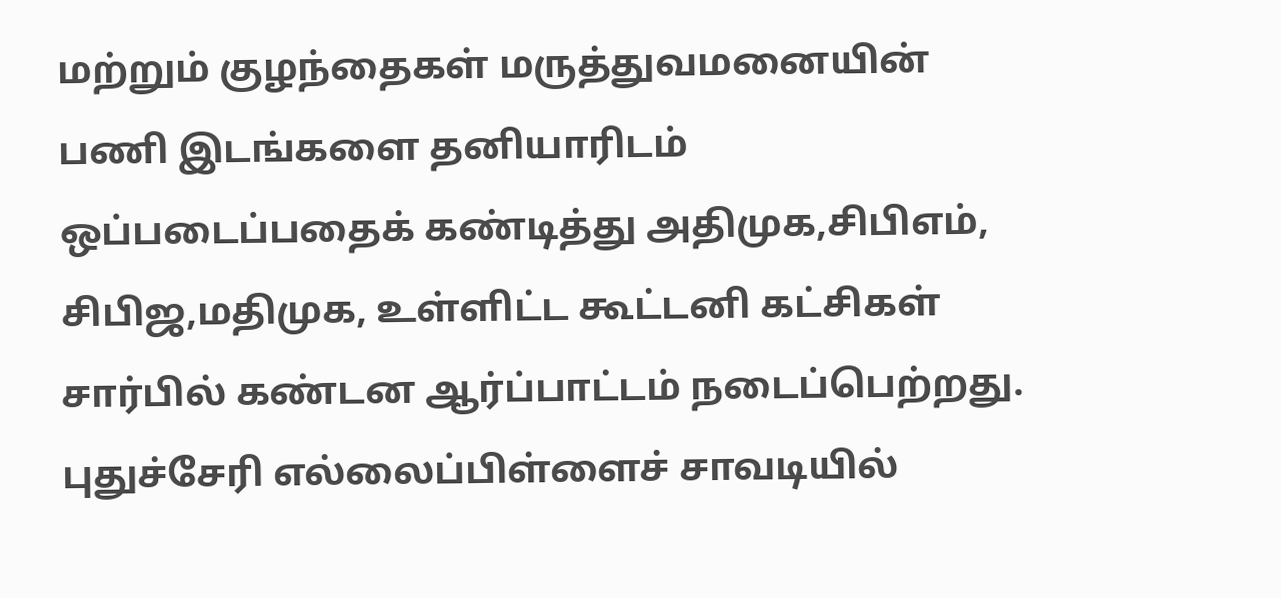மற்றும் குழந்தைகள் மருத்துவமனையின் பணி இடங்களை தனியாரிடம் ஒப்படைப்பதைக் கண்டித்து அதிமுக,சிபிஎம், சிபிஜ,மதிமுக, உள்ளிட்ட கூட்டனி கட்சிகள் சார்பில் கண்டன ஆர்ப்பாட்டம் நடைப்பெற்றது.
புதுச்சேரி எல்லைப்பிள்ளைச் சாவடியில்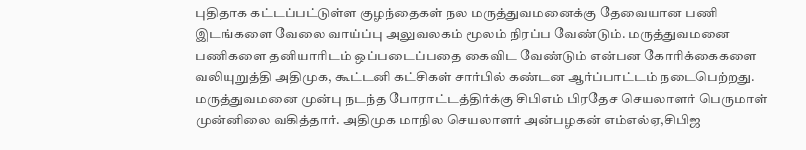புதிதாக கட்டப்பட்டுள்ள குழந்தைகள் நல மருத்துவமனைக்கு தேவையான பணி இடங்களை வேலை வாய்ப்பு அலுவலகம் மூலம் நிரப்ப வேண்டும். மருத்துவமனை பணிகளை தனியாரிடம் ஒப்படைப்பதை கைவிட வேண்டும் என்பன கோரிக்கைகளை வலியுறுத்தி அதிமுக, கூட்டனி கட்சிகள் சார்பில் கண்டன ஆர்ப்பாட்டம் நடைபெற்றது.
மருத்துவமனை முன்பு நடந்த போராட்டத்திர்க்கு சிபிஎம் பிரதேச செயலாளர் பெருமாள் முன்னிலை வகித்தார். அதிமுக மாநில செயலாளர் அன்பழகன் எம்எல்ஏ,சிபிஜ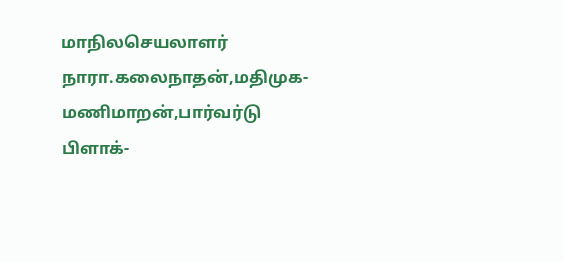மாநிலசெயலாளர் நாரா.கலைநாதன்,மதிமுக-மணிமாறன்,பார்வர்டு பிளாக்-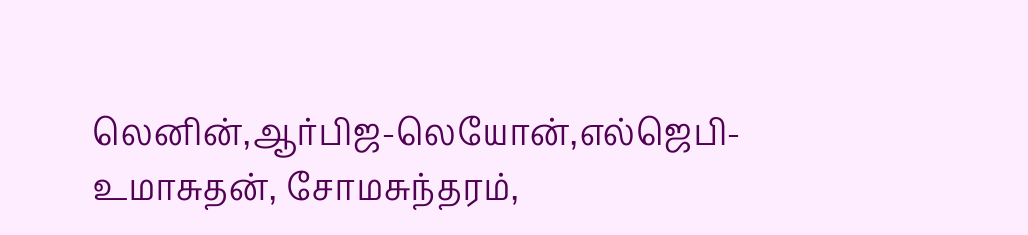லெனின்,ஆர்பிஜ-லெயோன்,எல்ஜெபி-உமாசுதன், சோமசுந்தரம்,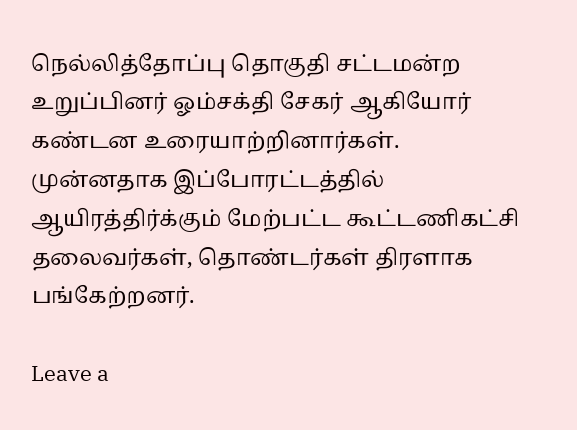நெல்லித்தோப்பு தொகுதி சட்டமன்ற உறுப்பினர் ஓம்சக்தி சேகர் ஆகியோர் கண்டன உரையாற்றினார்கள். முன்னதாக இப்போரட்டத்தில் ஆயிரத்திர்க்கும் மேற்பட்ட கூட்டணிகட்சி தலைவர்கள், தொண்டர்கள் திரளாக பங்கேற்றனர்.

Leave a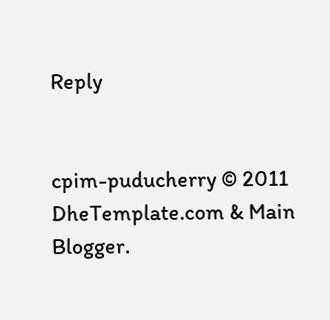Reply


cpim-puducherry © 2011 DheTemplate.com & Main Blogger.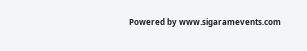Powered by www.sigaramevents.com